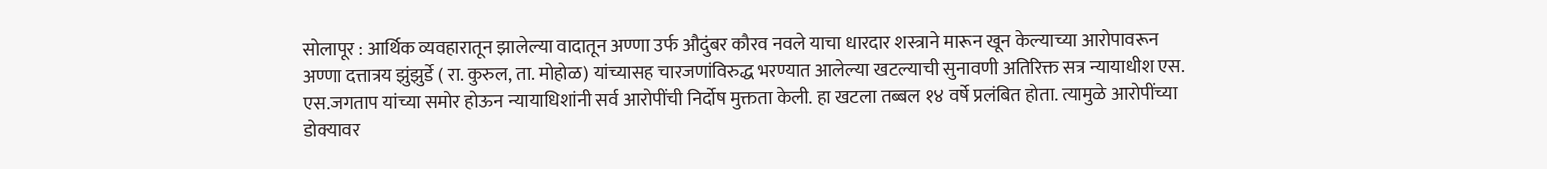सोलापूर : आर्थिक व्यवहारातून झालेल्या वादातून अण्णा उर्फ औदुंबर कौरव नवले याचा धारदार शस्त्राने मारून खून केल्याच्या आरोपावरून अण्णा दत्तात्रय झुंझुर्डे ( रा. कुरुल, ता. मोहोळ) यांच्यासह चारजणांविरुद्ध भरण्यात आलेल्या खटल्याची सुनावणी अतिरिक्त सत्र न्यायाधीश एस. एस.जगताप यांच्या समोर होऊन न्यायाधिशांनी सर्व आरोपींची निर्दोष मुक्तता केली. हा खटला तब्बल १४ वर्षे प्रलंबित होता. त्यामुळे आरोपींच्या डोक्यावर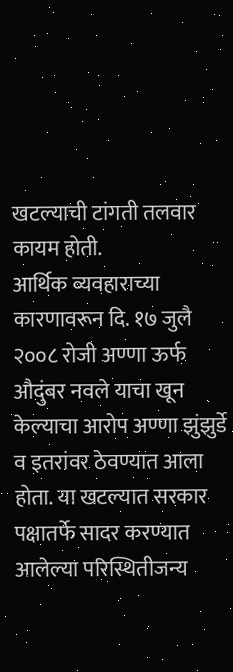खटल्याची टांगती तलवार कायम होती.
आर्थिक व्यवहाराच्या कारणावरून दि. १७ जुलै २००८ रोजी अण्णा ऊर्फ औदुंबर नवले याचा खून केल्याचा आरोप अण्णा झुंझुर्डे व इतरांवर ठेवण्यात आला होता. या खटल्यात सरकार पक्षातर्फे सादर करण्यात आलेल्या परिस्थितीजन्य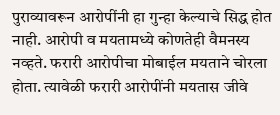पुराव्यावरून आरोपींनी हा गुन्हा केल्याचे सिद्ध होत नाही. आरोपी व मयतामध्ये कोणतेही वैमनस्य नव्हते. फरारी आरोपीचा मोबाईल मयताने चोरला होता. त्यावेळी फरारी आरोपींनी मयतास जीवे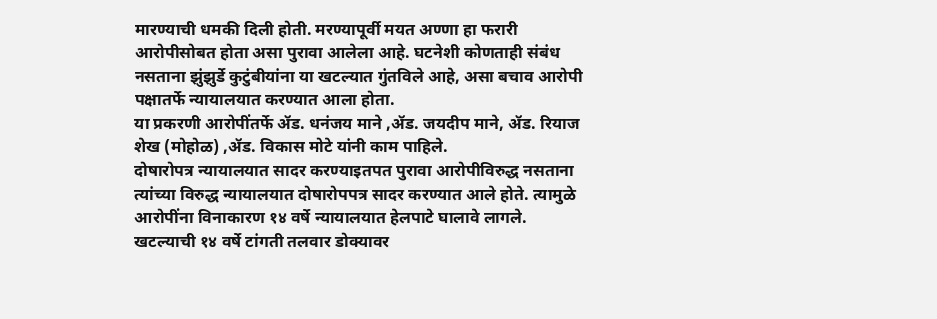मारण्याची धमकी दिली होती. मरण्यापूर्वी मयत अण्णा हा फरारी आरोपीसोबत होता असा पुरावा आलेला आहे. घटनेशी कोणताही संबंध नसताना झुंझुर्डे कुटुंबीयांना या खटल्यात गुंतविले आहे, असा बचाव आरोपी पक्षातर्फे न्यायालयात करण्यात आला होता.
या प्रकरणी आरोपींतर्फे ॲड. धनंजय माने ,ॲड. जयदीप माने, ॲड. रियाज शेख (मोहोळ) ,ॲड. विकास मोटे यांनी काम पाहिले.
दोषारोपत्र न्यायालयात सादर करण्याइतपत पुरावा आरोपीविरुद्ध नसताना त्यांच्या विरुद्ध न्यायालयात दोषारोपपत्र सादर करण्यात आले होते. त्यामुळे आरोपींना विनाकारण १४ वर्षे न्यायालयात हेलपाटे घालावे लागले. खटल्याची १४ वर्षे टांगती तलवार डोक्यावर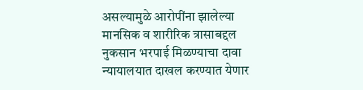असल्यामुळे आरोपींना झालेल्या मानसिक व शारीरिक त्रासाबद्दल नुकसान भरपाई मिळण्याचा दावा न्यायालयात दाखल करण्यात येणार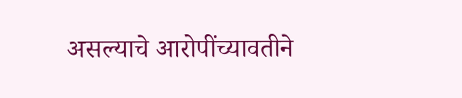असल्याचे आरोपींच्यावतीने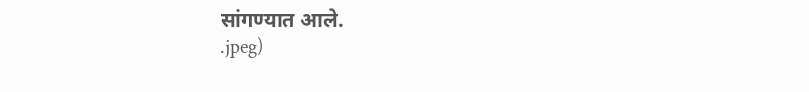सांगण्यात आले.
.jpeg)